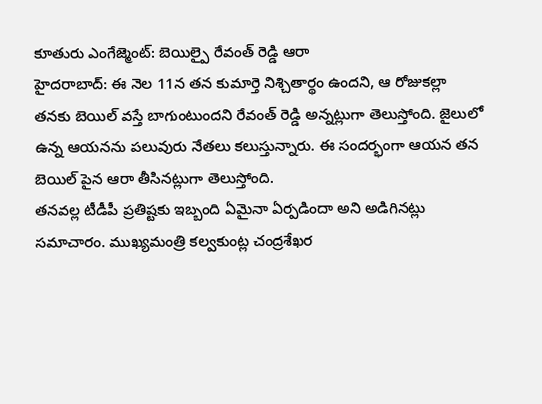కూతురు ఎంగేజ్మెంట్: బెయిల్పై రేవంత్ రెడ్డి ఆరా
హైదరాబాద్: ఈ నెల 11న తన కుమార్తె నిశ్చితార్థం ఉందని, ఆ రోజుకల్లా తనకు బెయిల్ వస్తే బాగుంటుందని రేవంత్ రెడ్డి అన్నట్లుగా తెలుస్తోంది. జైలులో ఉన్న ఆయనను పలువురు నేతలు కలుస్తున్నారు. ఈ సందర్భంగా ఆయన తన బెయిల్ పైన ఆరా తీసినట్లుగా తెలుస్తోంది.
తనవల్ల టీడీపీ ప్రతిష్టకు ఇబ్బంది ఏమైనా ఏర్పడిందా అని అడిగినట్లు సమాచారం. ముఖ్యమంత్రి కల్వకుంట్ల చంద్రశేఖర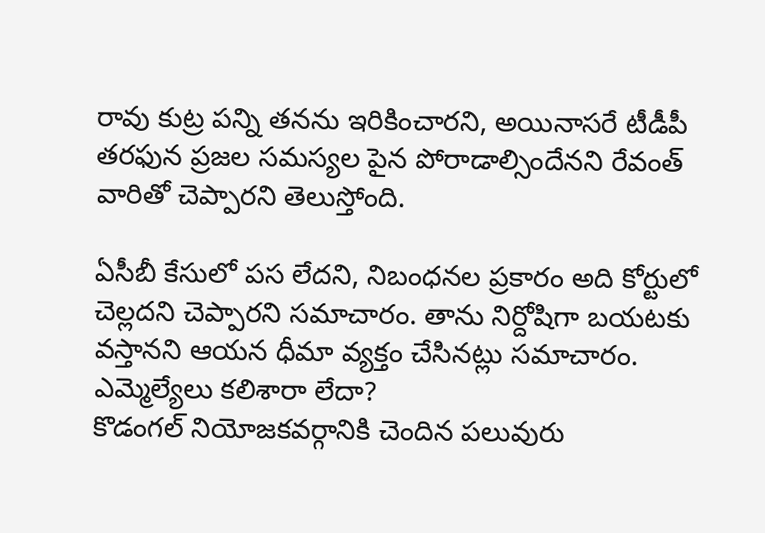రావు కుట్ర పన్ని తనను ఇరికించారని, అయినాసరే టీడీపీ తరఫున ప్రజల సమస్యల పైన పోరాడాల్సిందేనని రేవంత్ వారితో చెప్పారని తెలుస్తోంది.

ఏసీబీ కేసులో పస లేదని, నిబంధనల ప్రకారం అది కోర్టులో చెల్లదని చెప్పారని సమాచారం. తాను నిర్దోషిగా బయటకు వస్తానని ఆయన ధీమా వ్యక్తం చేసినట్లు సమాచారం.
ఎమ్మెల్యేలు కలిశారా లేదా?
కొడంగల్ నియోజకవర్గానికి చెందిన పలువురు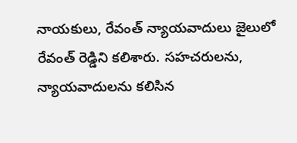నాయకులు, రేవంత్ న్యాయవాదులు జైలులో రేవంత్ రెడ్డిని కలిశారు. సహచరులను, న్యాయవాదులను కలిసిన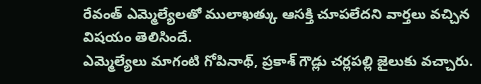రేవంత్ ఎమ్మెల్యేలతో ములాఖత్కు ఆసక్తి చూపలేదని వార్తలు వచ్చిన విషయం తెలిసిందే.
ఎమ్మెల్యేలు మాగంటి గోపినాథ్, ప్రకాశ్ గౌడ్లు చర్లపల్లి జైలుకు వచ్చారు.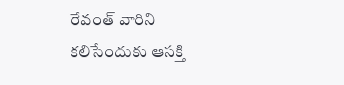రేవంత్ వారిని కలిసేందుకు ఆసక్తి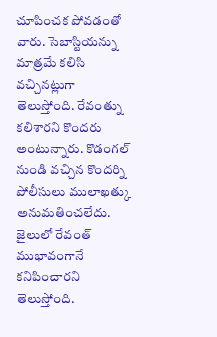చూపించక పోవడంతో వారు. సెబాస్టియన్ను మాత్రమే కలిసి వచ్చినట్లుగా తెలుస్తోంది. రేవంత్ను కలిశారని కొందరు అంటున్నారు. కొడంగల్ నుండి వచ్చిన కొందర్ని పోలీసులు ములాఖత్కు అనుమతించలేదు. జైలులో రేవంత్ ముభావంగానే కనిపించారని తెలుస్తోంది.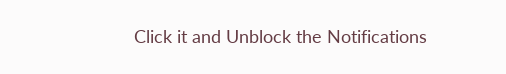Click it and Unblock the Notifications